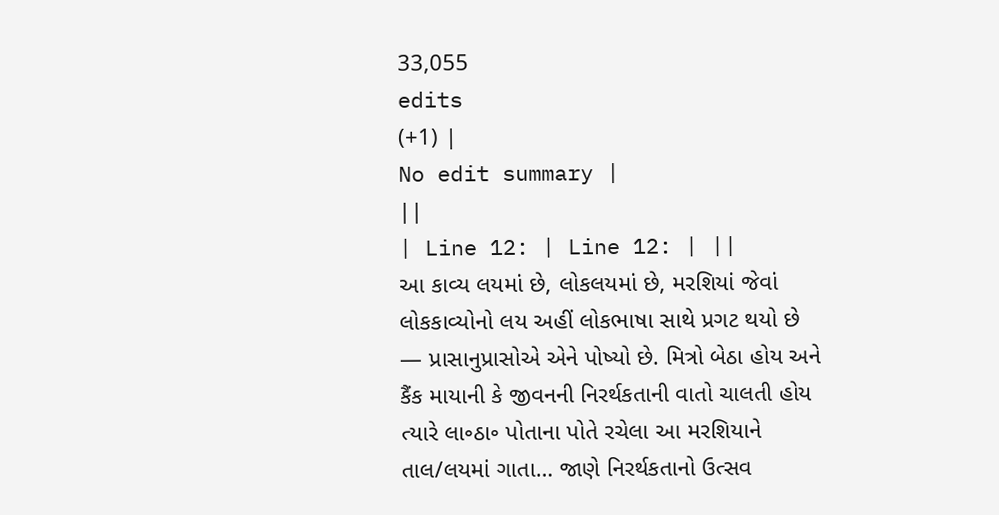33,055
edits
(+1) |
No edit summary |
||
| Line 12: | Line 12: | ||
આ કાવ્ય લયમાં છે, લોકલયમાં છે, મરશિયાં જેવાં લોકકાવ્યોનો લય અહીં લોકભાષા સાથે પ્રગટ થયો છે — પ્રાસાનુપ્રાસોએ એને પોષ્યો છે. મિત્રો બેઠા હોય અને કૈંક માયાની કે જીવનની નિરર્થકતાની વાતો ચાલતી હોય ત્યારે લા૰ઠા૰ પોતાના પોતે રચેલા આ મરશિયાને તાલ/લયમાં ગાતા… જાણે નિરર્થકતાનો ઉત્સવ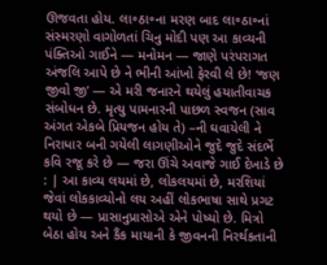ઊજવતા હોય. લા૰ઠા૰ના મરણ બાદ લા૰ઠા૰નાં સંસ્મરણો વાગોળતાં ચિનુ મોદી પણ આ કાવ્યની પંક્તિઓ ગાઈને — મનોમન — જાણે પરંપરાગત અંજલિ આપે છે ને ભીની આંખો ફેરવી લે છે! ‘જણ જીવો જી’ — એ મરી જનારને થયેલું હયાતીવાચક સંબોધન છે. મૃત્યુ પામનારની પાછળ સ્વજન (સાવ અંગત એકબે પ્રિયજન હોય તે) –ની ઘવાયેલી ને નિરાધાર બની ગયેલી લાગણીઓને જુદે જુદે સંદર્ભે કવિ રજૂ કરે છે — જરા ઊંચે અવાજે ગાઈ દેખાડે છે : | આ કાવ્ય લયમાં છે, લોકલયમાં છે, મરશિયાં જેવાં લોકકાવ્યોનો લય અહીં લોકભાષા સાથે પ્રગટ થયો છે — પ્રાસાનુપ્રાસોએ એને પોષ્યો છે. મિત્રો બેઠા હોય અને કૈંક માયાની કે જીવનની નિરર્થકતાની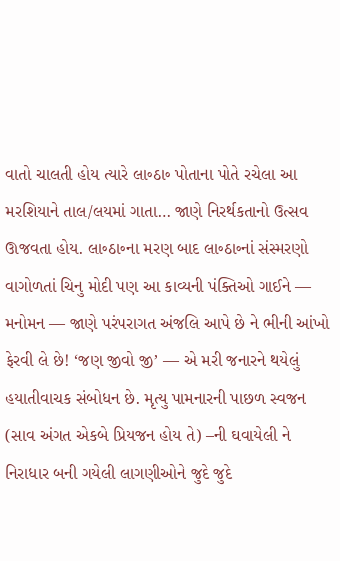વાતો ચાલતી હોય ત્યારે લા૰ઠા૰ પોતાના પોતે રચેલા આ મરશિયાને તાલ/લયમાં ગાતા… જાણે નિરર્થકતાનો ઉત્સવ ઊજવતા હોય. લા૰ઠા૰ના મરણ બાદ લા૰ઠા૰નાં સંસ્મરણો વાગોળતાં ચિનુ મોદી પણ આ કાવ્યની પંક્તિઓ ગાઈને — મનોમન — જાણે પરંપરાગત અંજલિ આપે છે ને ભીની આંખો ફેરવી લે છે! ‘જણ જીવો જી’ — એ મરી જનારને થયેલું હયાતીવાચક સંબોધન છે. મૃત્યુ પામનારની પાછળ સ્વજન (સાવ અંગત એકબે પ્રિયજન હોય તે) –ની ઘવાયેલી ને નિરાધાર બની ગયેલી લાગણીઓને જુદે જુદે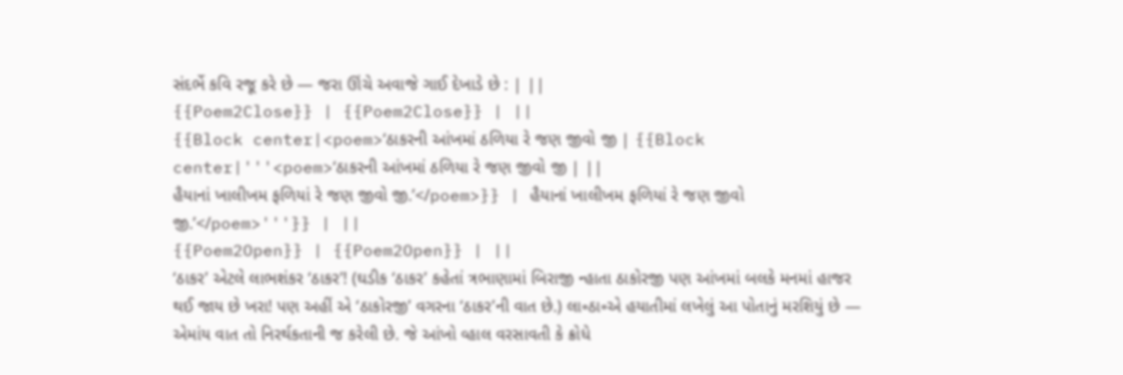સંદર્ભે કવિ રજૂ કરે છે — જરા ઊંચે અવાજે ગાઈ દેખાડે છે : | ||
{{Poem2Close}} | {{Poem2Close}} | ||
{{Block center|<poem>‘ઠાકરની આંખમાં ઠળિયા રે જણ જીવો જી | {{Block center|'''<poem>‘ઠાકરની આંખમાં ઠળિયા રે જણ જીવો જી | ||
હૈયાનાં ખાલીખમ ફળિયાં રે જણ જીવો જી.’</poem>}} | હૈયાનાં ખાલીખમ ફળિયાં રે જણ જીવો જી.’</poem>'''}} | ||
{{Poem2Open}} | {{Poem2Open}} | ||
‘ઠાકર’ એટલે લાભશંકર ‘ઠાકર’! (ઘડીક ‘ઠાકર’ કહેતાં ત્રભાણામાં બિરાજી ન્હાતા ઠાકોરજી પણ આંખમાં બલકે મનમાં હાજર થઈ જાય છે ખરા! પણ અહીં એ ‘ઠાકોરજી’ વગરના ‘ઠાકર’ની વાત છે.) લા૰ઠા૰એ હયાતીમાં લખેલું આ પોતાનું મરશિયું છે — એમાંય વાત તો નિરર્થકતાની જ કરેલી છે. જે આંખો વ્હાલ વરસાવતી કે ક્રોધે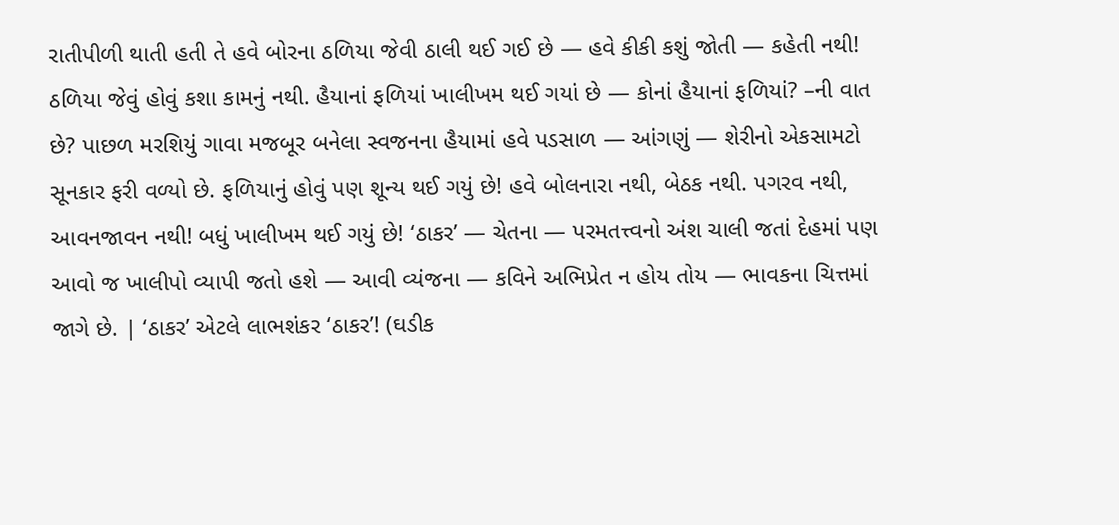રાતીપીળી થાતી હતી તે હવે બોરના ઠળિયા જેવી ઠાલી થઈ ગઈ છે — હવે કીકી કશું જોતી — કહેતી નથી! ઠળિયા જેવું હોવું કશા કામનું નથી. હૈયાનાં ફળિયાં ખાલીખમ થઈ ગયાં છે — કોનાં હૈયાનાં ફળિયાં? –ની વાત છે? પાછળ મરશિયું ગાવા મજબૂર બનેલા સ્વજનના હૈયામાં હવે પડસાળ — આંગણું — શેરીનો એકસામટો સૂનકાર ફરી વળ્યો છે. ફળિયાનું હોવું પણ શૂન્ય થઈ ગયું છે! હવે બોલનારા નથી, બેઠક નથી. પગરવ નથી, આવનજાવન નથી! બધું ખાલીખમ થઈ ગયું છે! ‘ઠાકર’ — ચેતના — પરમતત્ત્વનો અંશ ચાલી જતાં દેહમાં પણ આવો જ ખાલીપો વ્યાપી જતો હશે — આવી વ્યંજના — કવિને અભિપ્રેત ન હોય તોય — ભાવકના ચિત્તમાં જાગે છે. | ‘ઠાકર’ એટલે લાભશંકર ‘ઠાકર’! (ઘડીક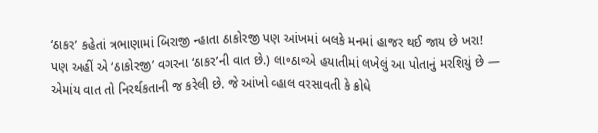‘ઠાકર’ કહેતાં ત્રભાણામાં બિરાજી ન્હાતા ઠાકોરજી પણ આંખમાં બલકે મનમાં હાજર થઈ જાય છે ખરા! પણ અહીં એ ‘ઠાકોરજી’ વગરના ‘ઠાકર’ની વાત છે.) લા૰ઠા૰એ હયાતીમાં લખેલું આ પોતાનું મરશિયું છે — એમાંય વાત તો નિરર્થકતાની જ કરેલી છે. જે આંખો વ્હાલ વરસાવતી કે ક્રોધે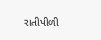રાતીપીળી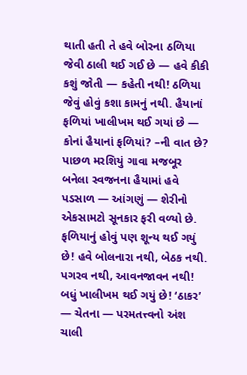થાતી હતી તે હવે બોરના ઠળિયા જેવી ઠાલી થઈ ગઈ છે — હવે કીકી કશું જોતી — કહેતી નથી! ઠળિયા જેવું હોવું કશા કામનું નથી. હૈયાનાં ફળિયાં ખાલીખમ થઈ ગયાં છે — કોનાં હૈયાનાં ફળિયાં? –ની વાત છે? પાછળ મરશિયું ગાવા મજબૂર બનેલા સ્વજનના હૈયામાં હવે પડસાળ — આંગણું — શેરીનો એકસામટો સૂનકાર ફરી વળ્યો છે. ફળિયાનું હોવું પણ શૂન્ય થઈ ગયું છે! હવે બોલનારા નથી, બેઠક નથી. પગરવ નથી, આવનજાવન નથી! બધું ખાલીખમ થઈ ગયું છે! ‘ઠાકર’ — ચેતના — પરમતત્ત્વનો અંશ ચાલી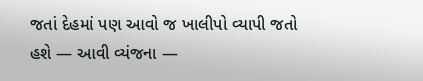જતાં દેહમાં પણ આવો જ ખાલીપો વ્યાપી જતો હશે — આવી વ્યંજના —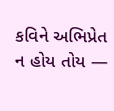કવિને અભિપ્રેત ન હોય તોય —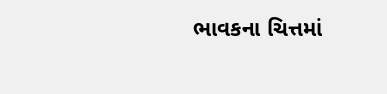ભાવકના ચિત્તમાં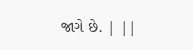જાગે છે. | ||